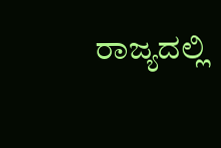ರಾಜ್ಯದಲ್ಲಿ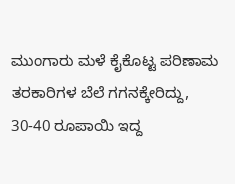ಮುಂಗಾರು ಮಳೆ ಕೈಕೊಟ್ಟ ಪರಿಣಾಮ ತರಕಾರಿಗಳ ಬೆಲೆ ಗಗನಕ್ಕೇರಿದ್ದು, 30-40 ರೂಪಾಯಿ ಇದ್ದ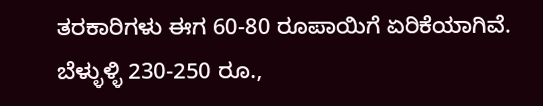ತರಕಾರಿಗಳು ಈಗ 60-80 ರೂಪಾಯಿಗೆ ಏರಿಕೆಯಾಗಿವೆ.
ಬೆಳ್ಳುಳ್ಳಿ 230-250 ರೂ.,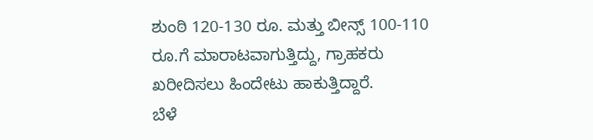ಶುಂಠಿ 120-130 ರೂ. ಮತ್ತು ಬೀನ್ಸ್ 100-110 ರೂ.ಗೆ ಮಾರಾಟವಾಗುತ್ತಿದ್ದು, ಗ್ರಾಹಕರು ಖರೀದಿಸಲು ಹಿಂದೇಟು ಹಾಕುತ್ತಿದ್ದಾರೆ.
ಬೆಳೆ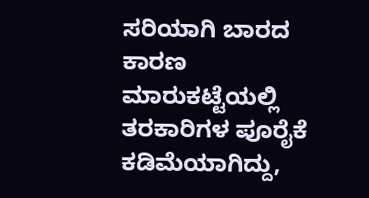ಸರಿಯಾಗಿ ಬಾರದ ಕಾರಣ ಮಾರುಕಟ್ಟೆಯಲ್ಲಿ ತರಕಾರಿಗಳ ಪೂರೈಕೆ ಕಡಿಮೆಯಾಗಿದ್ದು,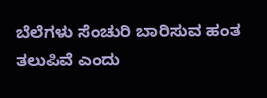ಬೆಲೆಗಳು ಸೆಂಚುರಿ ಬಾರಿಸುವ ಹಂತ ತಲುಪಿವೆ ಎಂದು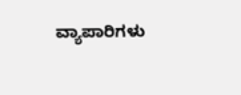ವ್ಯಾಪಾರಿಗಳು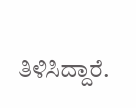ತಿಳಿಸಿದ್ದಾರೆ.